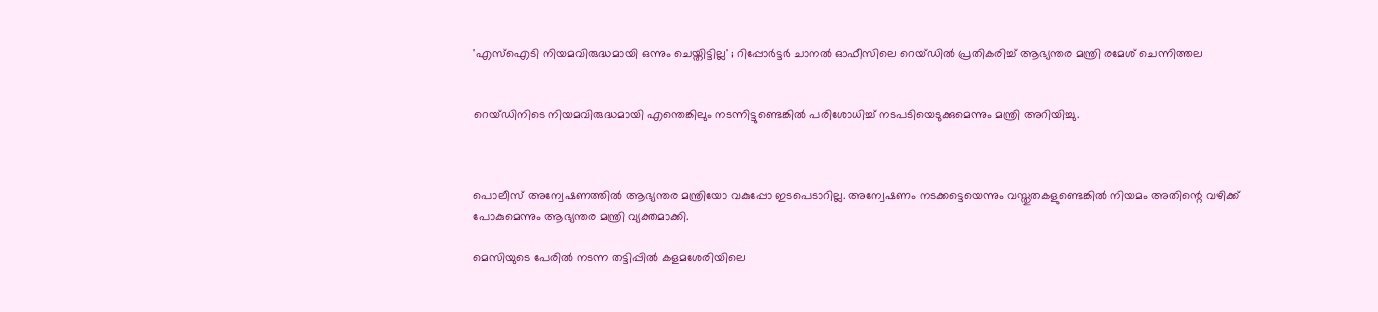'എസ്‌ഐടി നിയമവിരുദ്ധമായി ഒന്നും ചെയ്തിട്ടില്ല' ; റിപ്പോര്‍ട്ടര്‍ ചാനല്‍ ഓഫീസിലെ റെയ്ഡില്‍ പ്രതികരിച്ച് ആഭ്യന്തര മന്ത്രി രമേശ് ചെന്നിത്തല


റെയ്ഡിനിടെ നിയമവിരുദ്ധമായി എന്തെങ്കിലും നടന്നിട്ടുണ്ടെങ്കില്‍ പരിശോധിച്ച് നടപടിയെടുക്കുമെന്നും മന്ത്രി അറിയിച്ചു.



പൊലീസ് അന്വേഷണത്തില്‍ ആഭ്യന്തര മന്ത്രിയോ വകുപ്പോ ഇടപെടാറില്ല. അന്വേഷണം നടക്കട്ടെയെന്നും വസ്തുതകളുണ്ടെങ്കില്‍ നിയമം അതിന്റെ വഴിക്ക് പോകുമെന്നും ആഭ്യന്തര മന്ത്രി വ്യക്തമാക്കി.

മെസിയുടെ പേരില്‍ നടന്ന തട്ടിപ്പില്‍ കളമശേരിയിലെ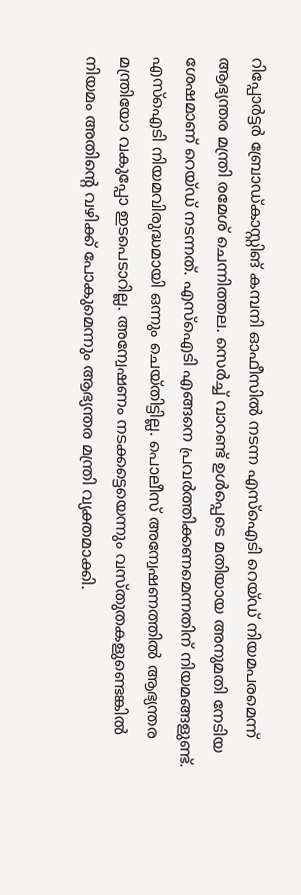റിപ്പോര്‍ട്ടര്‍ ബ്രോഡ്കാസ്റ്റിങ് കമ്പനി ഓഫീസില്‍ നടന്ന എസ്‌ഐടി റെയ്ഡ് നിയമപരമെന്ന് ആഭ്യന്തര മന്ത്രി രമേശ് ചെന്നിത്തല. സെര്‍ച്ച് വാറണ്ട് ഉള്‍പ്പെടെ മതിയായ അനുമതി നേടിയ ശേഷമാണ് റെയ്ഡ് നടന്നത്. എസ്‌ഐടി എങ്ങനെ പ്രവര്‍ത്തിക്കണമെന്നതിന് നിയമങ്ങളുണ്ട്. എസ്‌ഐടി നിയമവിരുദ്ധമായി ഒന്നും ചെയ്തിട്ടില്ല. പൊലീസ് അന്വേഷണത്തില്‍ ആഭ്യന്തര മന്ത്രിയോ വകുപ്പോ ഇടപെടാറില്ല. അന്വേഷണം നടക്കട്ടെയെന്നും വസ്തുതകളുണ്ടെങ്കില്‍ നിയമം അതിന്റെ വഴിക്ക് പോകുമെന്നും ആഭ്യന്തര മന്ത്രി വ്യക്തമാക്കി.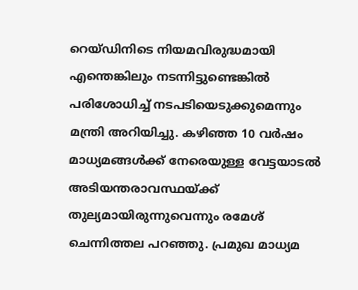റെയ്ഡിനിടെ നിയമവിരുദ്ധമായി എന്തെങ്കിലും നടന്നിട്ടുണ്ടെങ്കില്‍ പരിശോധിച്ച് നടപടിയെടുക്കുമെന്നും മന്ത്രി അറിയിച്ചു. കഴിഞ്ഞ 10 വര്‍ഷം മാധ്യമങ്ങള്‍ക്ക് നേരെയുള്ള വേട്ടയാടല്‍ അടിയന്തരാവസ്ഥയ്ക്ക് തുല്യമായിരുന്നുവെന്നും രമേശ് ചെന്നിത്തല പറഞ്ഞു. പ്രമുഖ മാധ്യമ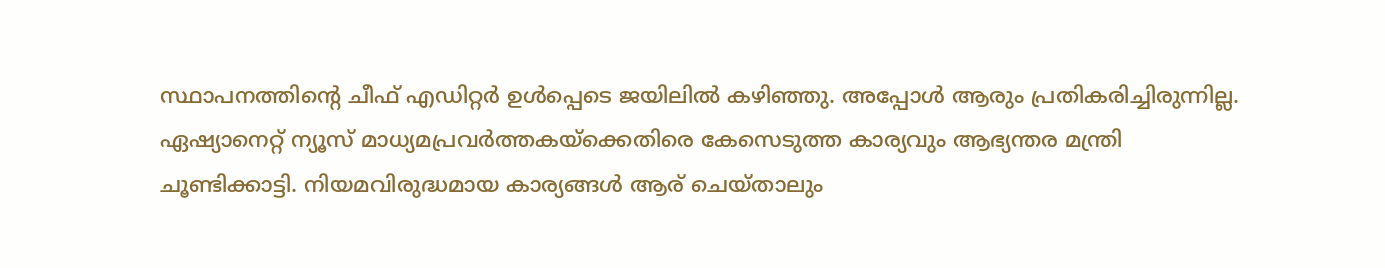സ്ഥാപനത്തിന്റെ ചീഫ് എഡിറ്റര്‍ ഉള്‍പ്പെടെ ജയിലില്‍ കഴിഞ്ഞു. അപ്പോള്‍ ആരും പ്രതികരിച്ചിരുന്നില്ല. ഏഷ്യാനെറ്റ് ന്യൂസ് മാധ്യമപ്രവര്‍ത്തകയ്‌ക്കെതിരെ കേസെടുത്ത കാര്യവും ആഭ്യന്തര മന്ത്രി ചൂണ്ടിക്കാട്ടി. നിയമവിരുദ്ധമായ കാര്യങ്ങള്‍ ആര് ചെയ്താലും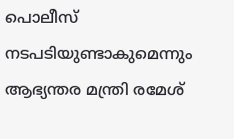പൊലീസ് നടപടിയുണ്ടാകുമെന്നും ആഭ്യന്തര മന്ത്രി രമേശ്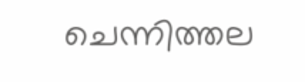ചെന്നിത്തല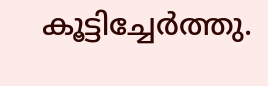കൂട്ടിച്ചേര്‍ത്തു.